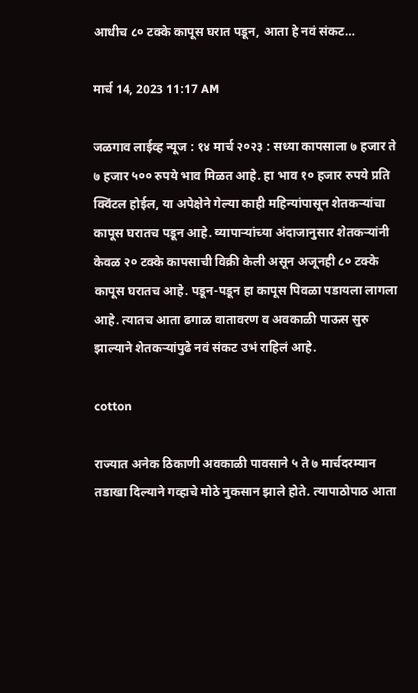आधीच ८० टक्के कापूस घरात पडून, आता हे नवं संकट…

मार्च 14, 2023 11:17 AM

जळगाव लाईव्ह न्यूज : १४ मार्च २०२३ : सध्या कापसाला ७ हजार ते ७ हजार ५०० रुपये भाव मिळत आहे. हा भाव १० हजार रुपये प्रति क्विंटल होईल, या अपेक्षेने गेल्या काही महिन्यांपासून शेतकर्‍यांचा कापूस घरातच पडून आहे. व्यापार्‍यांच्या अंदाजानुसार शेतकर्‍यांनी केवळ २० टक्के कापसाची विक्री केली असून अजूनही ८० टक्के कापूस घरातच आहे. पडून-पडून हा कापूस पिवळा पडायला लागला आहे. त्यातच आता ढगाळ वातावरण व अवकाळी पाऊस सुरु झाल्याने शेतकर्‍यांपुढे नवं संकट उभं राहिलं आहे.

cotton

राज्यात अनेक ठिकाणी अवकाळी पावसाने ५ ते ७ मार्चदरम्यान तडाखा दिल्याने गव्हाचे मोठे नुकसान झाले होते. त्यापाठोपाठ आता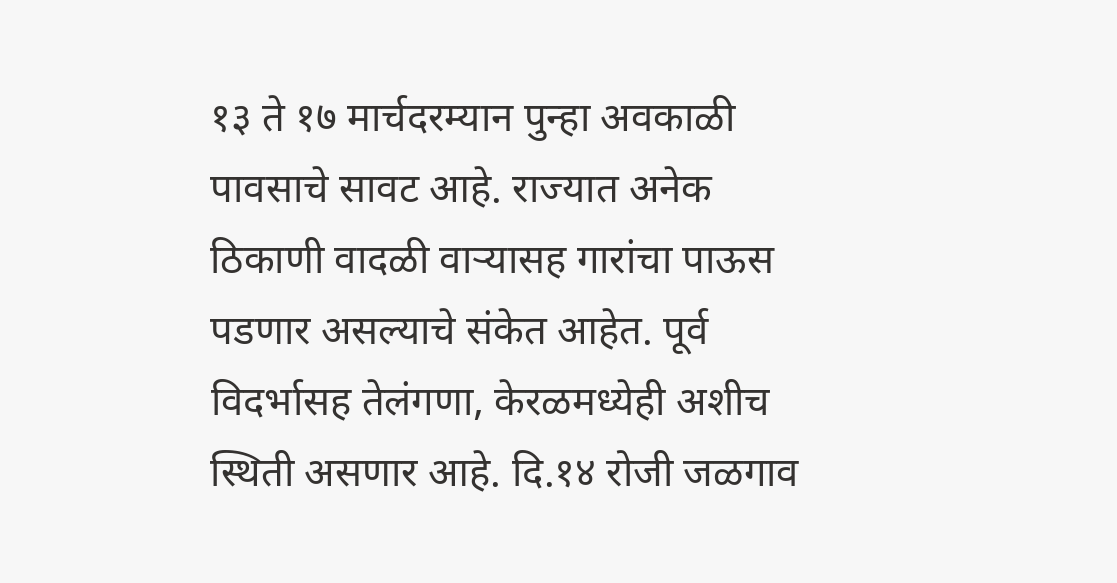१३ ते १७ मार्चदरम्यान पुन्हा अवकाळी पावसाचे सावट आहे. राज्यात अनेक ठिकाणी वादळी वार्‍यासह गारांचा पाऊस पडणार असल्याचे संकेत आहेत. पूर्व विदर्भासह तेलंगणा, केरळमध्येही अशीच स्थिती असणार आहे. दि.१४ रोजी जळगाव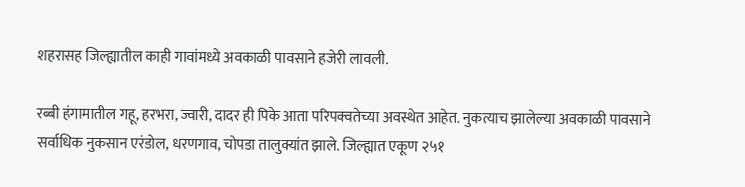शहरासह जिल्ह्यातील काही गावांमध्ये अवकाळी पावसाने हजेरी लावली.

रब्बी हंगामातील गहू, हरभरा, ज्वारी, दादर ही पिके आता परिपक्वतेच्या अवस्थेत आहेत. नुकत्याच झालेल्या अवकाळी पावसाने सर्वाधिक नुकसान एरंडोल, धरणगाव, चोपडा तालुक्यांत झाले. जिल्ह्यात एकूण २५१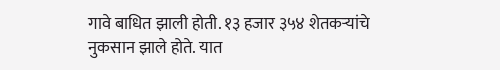गावे बाधित झाली होती. १३ हजार ३५४ शेतकर्‍यांचे नुकसान झाले होते. यात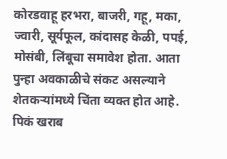कोरडवाहू हरभरा, बाजरी, गहू, मका, ज्वारी, सूर्यफूल, कांदासह केळी, पपई, मोसंबी, लिंबूचा समावेश होता. आता पुन्हा अवकाळीचे संकट असल्याने शेतकर्‍यांमध्ये चिंता व्यक्त होत आहे. पिकं खराब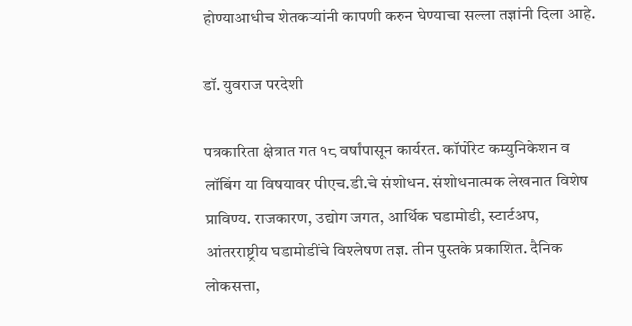होण्याआधीच शेतकर्‍यांनी कापणी करुन घेण्याचा सल्ला तज्ञांनी दिला आहे.

डॉ. युवराज परदेशी

पत्रकारिता क्षेत्रात गत १८ वर्षांपासून कार्यरत. कॉर्पोरेट कम्युनिकेशन व लॉबिंग या विषयावर पीएच.डी.चे संशोधन. संशोधनात्मक लेखनात विशेष प्राविण्य. राजकारण, उद्योग जगत, आर्थिक घडामोडी, स्टार्टअप, आंतरराष्ट्रीय घडामोडींचे विश्‍लेषण तज्ञ. तीन पुस्तके प्रकाशित. दैनिक लोकसत्ता,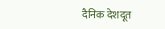दैनिक देशदूत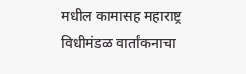मधील कामासह महाराष्ट्र विधीमंडळ वार्तांकनाचा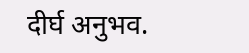दीर्घ अनुभव.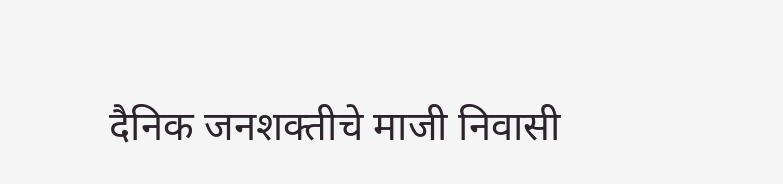दैनिक जनशक्तीचे माजी निवासी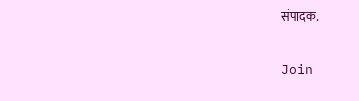संपादक.

Join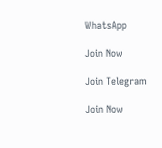WhatsApp

Join Now

Join Telegram

Join Now